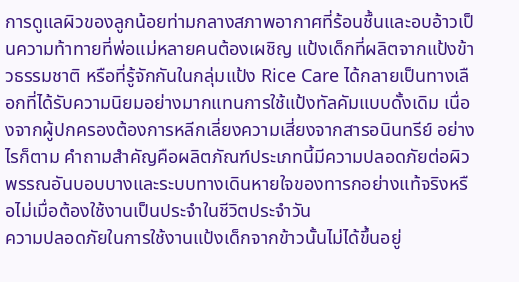การดูแลผิวของลูกน้อยท่ามกลางสภาพอากาศที่ร้อนชื้นและอบอ้าวเป็นความท้าทายที่พ่อแม่หลายคนต้องเผชิญ แป้งเด็กที่ผลิตจากแป้งข้าวธรรมชาติ หรือที่รู้จักกันในกลุ่มแป้ง Rice Care ได้กลายเป็นทางเลือกที่ได้รับความนิยมอย่างมากแทนการใช้แป้งทัลคัมแบบดั้งเดิม เนื่องจากผู้ปกครองต้องการหลีกเลี่ยงความเสี่ยงจากสารอนินทรีย์ อย่างไรก็ตาม คำถามสำคัญคือผลิตภัณฑ์ประเภทนี้มีความปลอดภัยต่อผิวพรรณอันบอบบางและระบบทางเดินหายใจของทารกอย่างแท้จริงหรือไม่เมื่อต้องใช้งานเป็นประจำในชีวิตประจำวัน
ความปลอดภัยในการใช้งานแป้งเด็กจากข้าวนั้นไม่ได้ขึ้นอยู่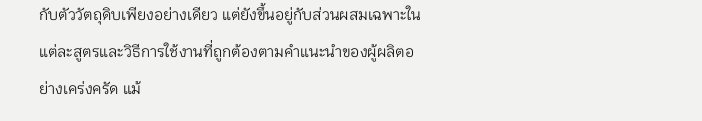กับตัววัตถุดิบเพียงอย่างเดียว แต่ยังขึ้นอยู่กับส่วนผสมเฉพาะในแต่ละสูตรและวิธีการใช้งานที่ถูกต้องตามคำแนะนำของผู้ผลิตอย่างเคร่งครัด แม้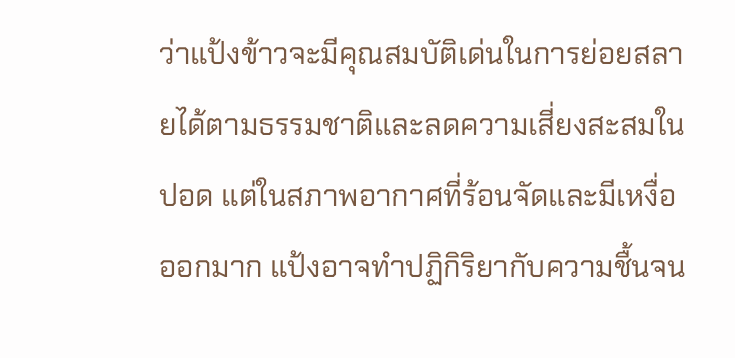ว่าแป้งข้าวจะมีคุณสมบัติเด่นในการย่อยสลายได้ตามธรรมชาติและลดความเสี่ยงสะสมในปอด แต่ในสภาพอากาศที่ร้อนจัดและมีเหงื่อออกมาก แป้งอาจทำปฏิกิริยากับความชื้นจน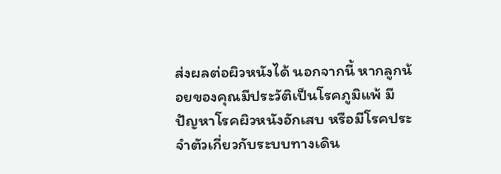ส่งผลต่อผิวหนังได้ นอกจากนี้ หากลูกน้อยของคุณมีประวัติเป็นโรคภูมิแพ้ มีปัญหาโรคผิวหนังอักเสบ หรือมีโรคประจำตัวเกี่ยวกับระบบทางเดิน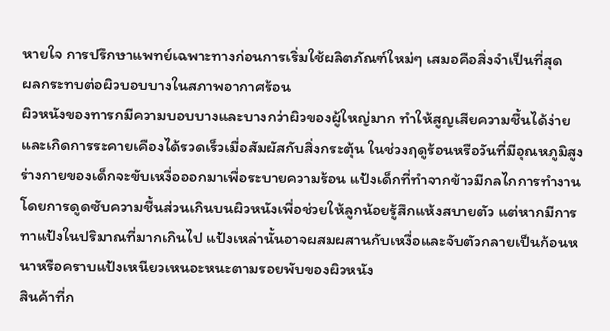หายใจ การปรึกษาแพทย์เฉพาะทางก่อนการเริ่มใช้ผลิตภัณฑ์ใหม่ๆ เสมอคือสิ่งจำเป็นที่สุด
ผลกระทบต่อผิวบอบบางในสภาพอากาศร้อน
ผิวหนังของทารกมีความบอบบางและบางกว่าผิวของผู้ใหญ่มาก ทำให้สูญเสียความชื้นได้ง่ายและเกิดการระคายเคืองได้รวดเร็วเมื่อสัมผัสกับสิ่งกระตุ้น ในช่วงฤดูร้อนหรือวันที่มีอุณหภูมิสูง ร่างกายของเด็กจะขับเหงื่อออกมาเพื่อระบายความร้อน แป้งเด็กที่ทำจากข้าวมีกลไกการทำงานโดยการดูดซับความชื้นส่วนเกินบนผิวหนังเพื่อช่วยให้ลูกน้อยรู้สึกแห้งสบายตัว แต่หากมีการทาแป้งในปริมาณที่มากเกินไป แป้งเหล่านั้นอาจผสมผสานกับเหงื่อและจับตัวกลายเป็นก้อนหนาหรือคราบแป้งเหนียวเหนอะหนะตามรอยพับของผิวหนัง
สินค้าที่ก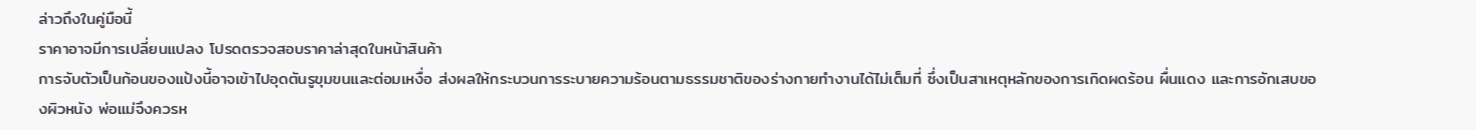ล่าวถึงในคู่มือนี้
ราคาอาจมีการเปลี่ยนแปลง โปรดตรวจสอบราคาล่าสุดในหน้าสินค้า
การจับตัวเป็นก้อนของแป้งนี้อาจเข้าไปอุดตันรูขุมขนและต่อมเหงื่อ ส่งผลให้กระบวนการระบายความร้อนตามธรรมชาติของร่างกายทำงานได้ไม่เต็มที่ ซึ่งเป็นสาเหตุหลักของการเกิดผดร้อน ผื่นแดง และการอักเสบของผิวหนัง พ่อแม่จึงควรห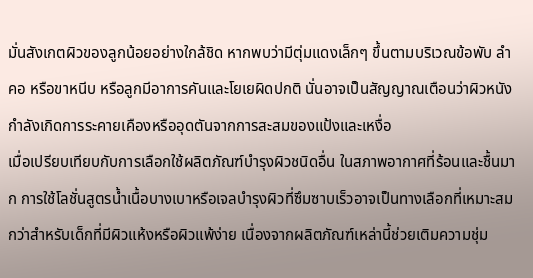มั่นสังเกตผิวของลูกน้อยอย่างใกล้ชิด หากพบว่ามีตุ่มแดงเล็กๆ ขึ้นตามบริเวณข้อพับ ลำคอ หรือขาหนีบ หรือลูกมีอาการคันและโยเยผิดปกติ นั่นอาจเป็นสัญญาณเตือนว่าผิวหนังกำลังเกิดการระคายเคืองหรืออุดตันจากการสะสมของแป้งและเหงื่อ
เมื่อเปรียบเทียบกับการเลือกใช้ผลิตภัณฑ์บำรุงผิวชนิดอื่น ในสภาพอากาศที่ร้อนและชื้นมาก การใช้โลชั่นสูตรน้ำเนื้อบางเบาหรือเจลบำรุงผิวที่ซึมซาบเร็วอาจเป็นทางเลือกที่เหมาะสมกว่าสำหรับเด็กที่มีผิวแห้งหรือผิวแพ้ง่าย เนื่องจากผลิตภัณฑ์เหล่านี้ช่วยเติมความชุ่ม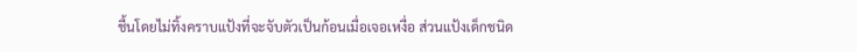ชื้นโดยไม่ทิ้งคราบแป้งที่จะจับตัวเป็นก้อนเมื่อเจอเหงื่อ ส่วนแป้งเด็กชนิด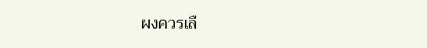ผงควรเลื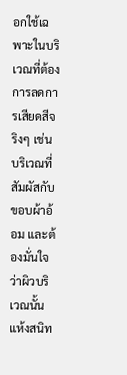อกใช้เฉพาะในบริเวณที่ต้องการลดการเสียดสีจริงๆ เช่น บริเวณที่สัมผัสกับขอบผ้าอ้อม และต้องมั่นใจว่าผิวบริเวณนั้นแห้งสนิท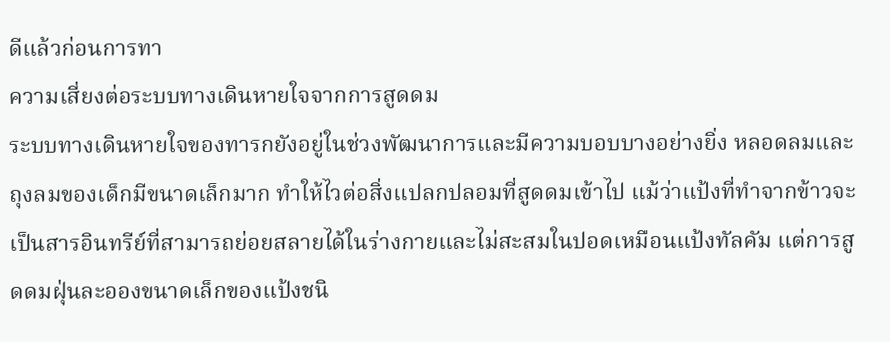ดีแล้วก่อนการทา
ความเสี่ยงต่อระบบทางเดินหายใจจากการสูดดม
ระบบทางเดินหายใจของทารกยังอยู่ในช่วงพัฒนาการและมีความบอบบางอย่างยิ่ง หลอดลมและถุงลมของเด็กมีขนาดเล็กมาก ทำให้ไวต่อสิ่งแปลกปลอมที่สูดดมเข้าไป แม้ว่าแป้งที่ทำจากข้าวจะเป็นสารอินทรีย์ที่สามารถย่อยสลายได้ในร่างกายและไม่สะสมในปอดเหมือนแป้งทัลคัม แต่การสูดดมฝุ่นละอองขนาดเล็กของแป้งชนิ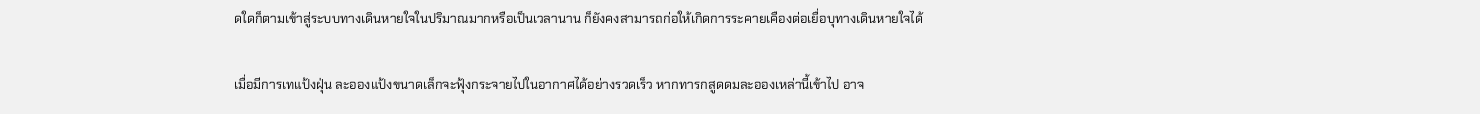ดใดก็ตามเข้าสู่ระบบทางเดินหายใจในปริมาณมากหรือเป็นเวลานาน ก็ยังคงสามารถก่อให้เกิดการระคายเคืองต่อเยื่อบุทางเดินหายใจได้

เมื่อมีการเทแป้งฝุ่น ละอองแป้งขนาดเล็กจะฟุ้งกระจายไปในอากาศได้อย่างรวดเร็ว หากทารกสูดดมละอองเหล่านี้เข้าไป อาจ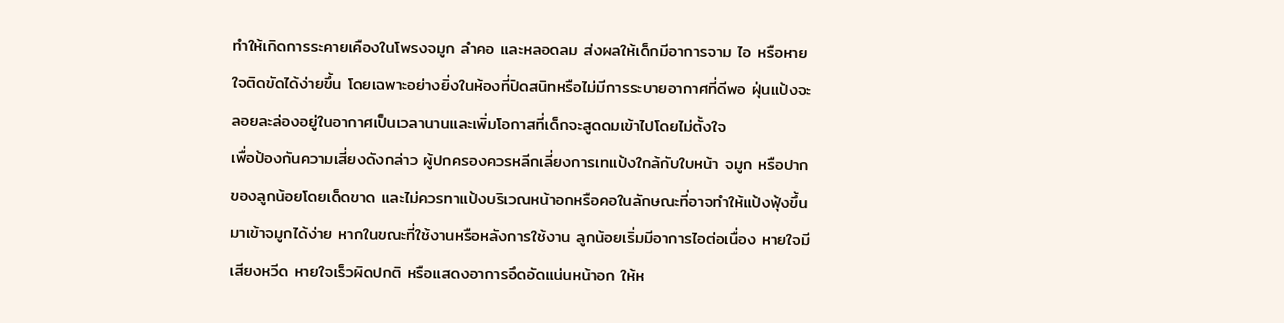ทำให้เกิดการระคายเคืองในโพรงจมูก ลำคอ และหลอดลม ส่งผลให้เด็กมีอาการจาม ไอ หรือหายใจติดขัดได้ง่ายขึ้น โดยเฉพาะอย่างยิ่งในห้องที่ปิดสนิทหรือไม่มีการระบายอากาศที่ดีพอ ฝุ่นแป้งจะลอยละล่องอยู่ในอากาศเป็นเวลานานและเพิ่มโอกาสที่เด็กจะสูดดมเข้าไปโดยไม่ตั้งใจ
เพื่อป้องกันความเสี่ยงดังกล่าว ผู้ปกครองควรหลีกเลี่ยงการเทแป้งใกล้กับใบหน้า จมูก หรือปากของลูกน้อยโดยเด็ดขาด และไม่ควรทาแป้งบริเวณหน้าอกหรือคอในลักษณะที่อาจทำให้แป้งฟุ้งขึ้นมาเข้าจมูกได้ง่าย หากในขณะที่ใช้งานหรือหลังการใช้งาน ลูกน้อยเริ่มมีอาการไอต่อเนื่อง หายใจมีเสียงหวีด หายใจเร็วผิดปกติ หรือแสดงอาการอึดอัดแน่นหน้าอก ให้ห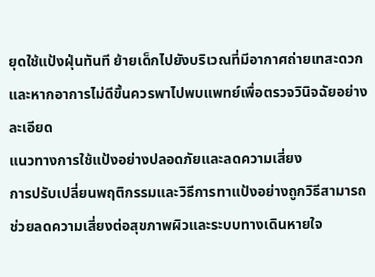ยุดใช้แป้งฝุ่นทันที ย้ายเด็กไปยังบริเวณที่มีอากาศถ่ายเทสะดวก และหากอาการไม่ดีขึ้นควรพาไปพบแพทย์เพื่อตรวจวินิจฉัยอย่างละเอียด
แนวทางการใช้แป้งอย่างปลอดภัยและลดความเสี่ยง
การปรับเปลี่ยนพฤติกรรมและวิธีการทาแป้งอย่างถูกวิธีสามารถช่วยลดความเสี่ยงต่อสุขภาพผิวและระบบทางเดินหายใจ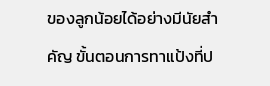ของลูกน้อยได้อย่างมีนัยสำคัญ ขั้นตอนการทาแป้งที่ป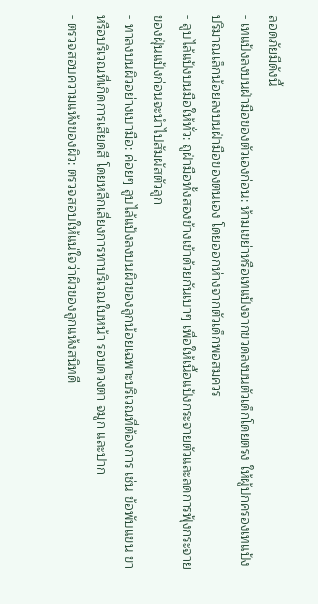ลอดภัยมีดังนี้
- เทแป้งลงบนฝ่ามือของตัวเองก่อน: ห้ามเขย่าหรือเทแป้งจากขวดลงบนตัวเด็กโดยตรง ให้ผู้ปกครองเทแป้งปริมาณเล็กน้อยลงบนฝ่ามือของตนเอง โดยออกห่างจากตัวเด็กพอสมควร
- ลูบไล้แป้งบนมือให้ทั่ว: ถูฝ่ามือทั้งสองข้างเข้าด้วยกันเบาๆ เพื่อให้เนื้อแป้งกระจายตัวและลดการฟุ้งกระจายของฝุ่นแป้งก่อนจะนำไปสัมผัสตัวลูก
- ทาลงบนผิวอย่างเบามือ: ค่อยๆ ลูบไล้แป้งลงบนผิวของลูกน้อยเฉพาะบริเวณที่ต้องการ เช่น ข้อพับแขน ขา หรือบริเวณที่เกิดการเสียดสี โดยหลีกเลี่ยงการทาบริเวณใบหน้า รอบดวงตา จมูก และปาก
- ตรวจสอบความแห้งของผิว: ตรวจสอบให้แน่ใจว่าผิวของลูกแห้งสนิทดี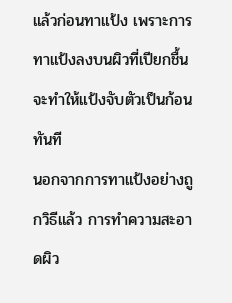แล้วก่อนทาแป้ง เพราะการทาแป้งลงบนผิวที่เปียกชื้นจะทำให้แป้งจับตัวเป็นก้อนทันที
นอกจากการทาแป้งอย่างถูกวิธีแล้ว การทำความสะอาดผิว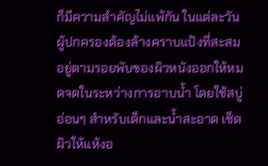ก็มีความสำคัญไม่แพ้กัน ในแต่ละวันผู้ปกครองต้องล้างคราบแป้งที่สะสมอยู่ตามรอยพับของผิวหนังออกให้หมดจดในระหว่างการอาบน้ำ โดยใช้สบู่อ่อนๆ สำหรับเด็กและน้ำสะอาด เช็ดผิวให้แห้งอ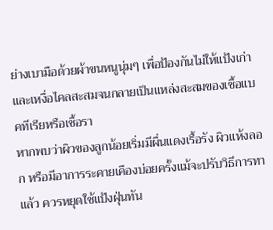ย่างเบามือด้วยผ้าขนหนูนุ่มๆ เพื่อป้องกันไม่ให้แป้งเก่าและเหงื่อไคลสะสมจนกลายเป็นแหล่งสะสมของเชื้อแบคทีเรียหรือเชื้อรา
หากพบว่าผิวของลูกน้อยเริ่มมีผื่นแดงเรื้อรัง ผิวแห้งลอก หรือมีอาการระคายเคืองบ่อยครั้งแม้จะปรับวิธีการทาแล้ว ควรหยุดใช้แป้งฝุ่นทัน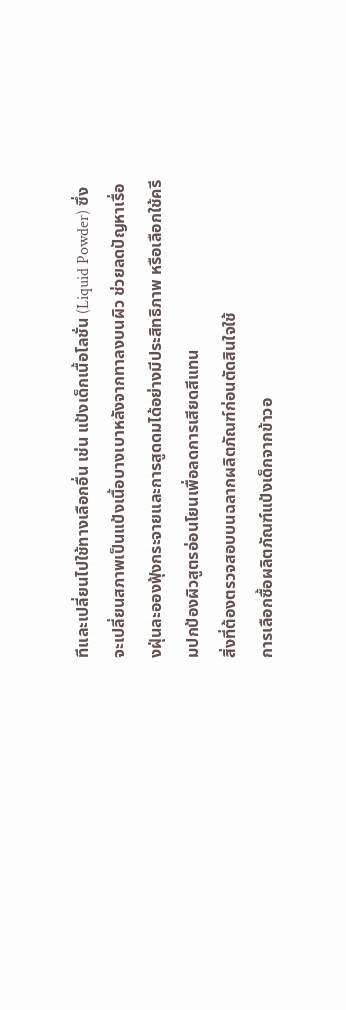ทีและเปลี่ยนไปใช้ทางเลือกอื่น เช่น แป้งเด็กเนื้อโลชั่น (Liquid Powder) ซึ่งจะเปลี่ยนสภาพเป็นแป้งเนื้อบางเบาหลังจากทาลงบนผิว ช่วยลดปัญหาเรื่องฝุ่นละอองฟุ้งกระจายและการสูดดมได้อย่างมีประสิทธิภาพ หรือเลือกใช้ครีมปกป้องผิวสูตรอ่อนโยนเพื่อลดการเสียดสีแทน
สิ่งที่ต้องตรวจสอบบนฉลากผลิตภัณฑ์ก่อนตัดสินใจใช้
การเลือกซื้อผลิตภัณฑ์แป้งเด็กจากข้าวอ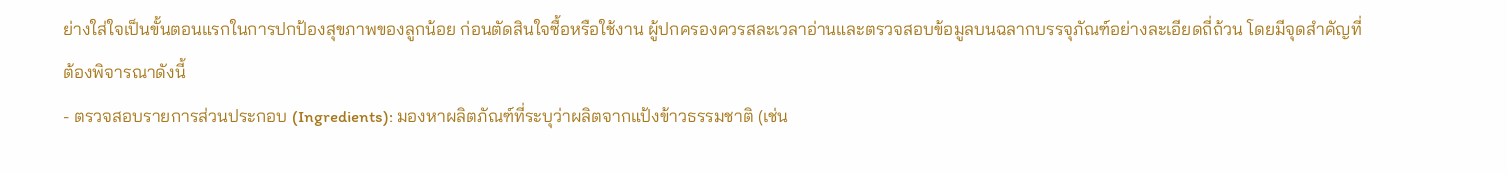ย่างใส่ใจเป็นขั้นตอนแรกในการปกป้องสุขภาพของลูกน้อย ก่อนตัดสินใจซื้อหรือใช้งาน ผู้ปกครองควรสละเวลาอ่านและตรวจสอบข้อมูลบนฉลากบรรจุภัณฑ์อย่างละเอียดถี่ถ้วน โดยมีจุดสำคัญที่ต้องพิจารณาดังนี้
- ตรวจสอบรายการส่วนประกอบ (Ingredients): มองหาผลิตภัณฑ์ที่ระบุว่าผลิตจากแป้งข้าวธรรมชาติ (เช่น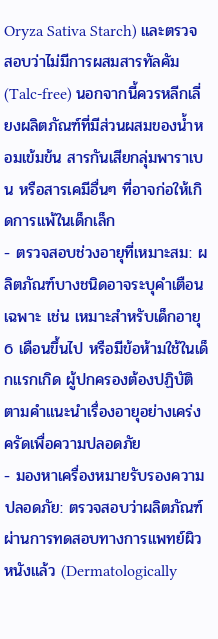Oryza Sativa Starch) และตรวจสอบว่าไม่มีการผสมสารทัลคัม (Talc-free) นอกจากนี้ควรหลีกเลี่ยงผลิตภัณฑ์ที่มีส่วนผสมของน้ำหอมเข้มข้น สารกันเสียกลุ่มพาราเบน หรือสารเคมีอื่นๆ ที่อาจก่อให้เกิดการแพ้ในเด็กเล็ก
- ตรวจสอบช่วงอายุที่เหมาะสม: ผลิตภัณฑ์บางชนิดอาจระบุคำเตือนเฉพาะ เช่น เหมาะสำหรับเด็กอายุ 6 เดือนขึ้นไป หรือมีข้อห้ามใช้ในเด็กแรกเกิด ผู้ปกครองต้องปฏิบัติตามคำแนะนำเรื่องอายุอย่างเคร่งครัดเพื่อความปลอดภัย
- มองหาเครื่องหมายรับรองความปลอดภัย: ตรวจสอบว่าผลิตภัณฑ์ผ่านการทดสอบทางการแพทย์ผิวหนังแล้ว (Dermatologically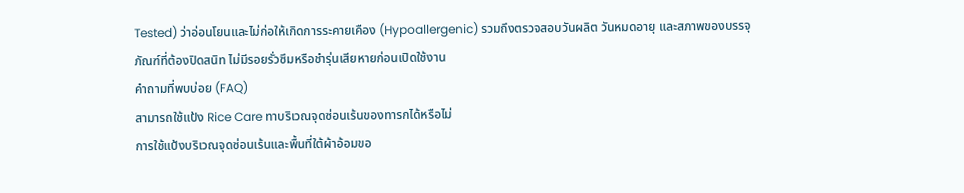Tested) ว่าอ่อนโยนและไม่ก่อให้เกิดการระคายเคือง (Hypoallergenic) รวมถึงตรวจสอบวันผลิต วันหมดอายุ และสภาพของบรรจุภัณฑ์ที่ต้องปิดสนิท ไม่มีรอยรั่วซึมหรือชำรุ่นเสียหายก่อนเปิดใช้งาน
คำถามที่พบบ่อย (FAQ)
สามารถใช้แป้ง Rice Care ทาบริเวณจุดซ่อนเร้นของทารกได้หรือไม่
การใช้แป้งบริเวณจุดซ่อนเร้นและพื้นที่ใต้ผ้าอ้อมขอ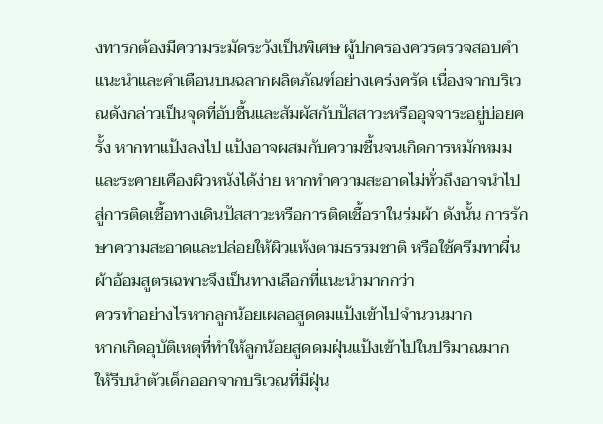งทารกต้องมีความระมัดระวังเป็นพิเศษ ผู้ปกครองควรตรวจสอบคำแนะนำและคำเตือนบนฉลากผลิตภัณฑ์อย่างเคร่งครัด เนื่องจากบริเวณดังกล่าวเป็นจุดที่อับชื้นและสัมผัสกับปัสสาวะหรืออุจจาระอยู่บ่อยครั้ง หากทาแป้งลงไป แป้งอาจผสมกับความชื้นจนเกิดการหมักหมมและระคายเคืองผิวหนังได้ง่าย หากทำความสะอาดไม่ทั่วถึงอาจนำไปสู่การติดเชื้อทางเดินปัสสาวะหรือการติดเชื้อราในร่มผ้า ดังนั้น การรักษาความสะอาดและปล่อยให้ผิวแห้งตามธรรมชาติ หรือใช้ครีมทาผื่นผ้าอ้อมสูตรเฉพาะจึงเป็นทางเลือกที่แนะนำมากกว่า
ควรทำอย่างไรหากลูกน้อยเผลอสูดดมแป้งเข้าไปจำนวนมาก
หากเกิดอุบัติเหตุที่ทำให้ลูกน้อยสูดดมฝุ่นแป้งเข้าไปในปริมาณมาก ให้รีบนำตัวเด็กออกจากบริเวณที่มีฝุ่น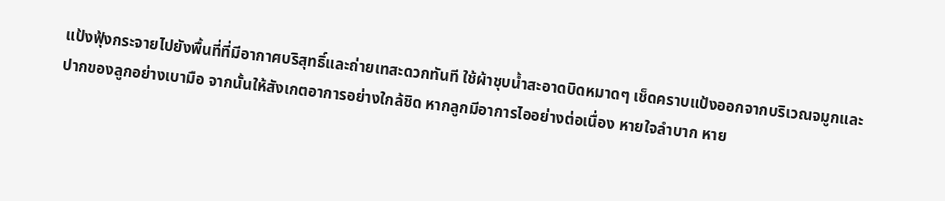แป้งฟุ้งกระจายไปยังพื้นที่ที่มีอากาศบริสุทธิ์และถ่ายเทสะดวกทันที ใช้ผ้าชุบน้ำสะอาดบิดหมาดๆ เช็ดคราบแป้งออกจากบริเวณจมูกและปากของลูกอย่างเบามือ จากนั้นให้สังเกตอาการอย่างใกล้ชิด หากลูกมีอาการไออย่างต่อเนื่อง หายใจลำบาก หาย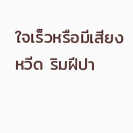ใจเร็วหรือมีเสียงหวีด ริมฝีปา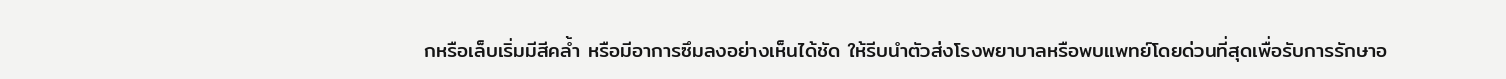กหรือเล็บเริ่มมีสีคล้ำ หรือมีอาการซึมลงอย่างเห็นได้ชัด ให้รีบนำตัวส่งโรงพยาบาลหรือพบแพทย์โดยด่วนที่สุดเพื่อรับการรักษาอ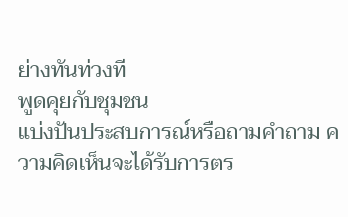ย่างทันท่วงที
พูดคุยกับชุมชน
แบ่งปันประสบการณ์หรือถามคำถาม ความคิดเห็นจะได้รับการตร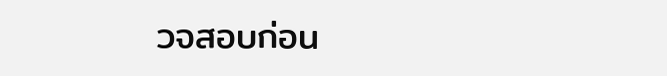วจสอบก่อน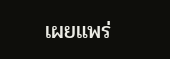เผยแพร่